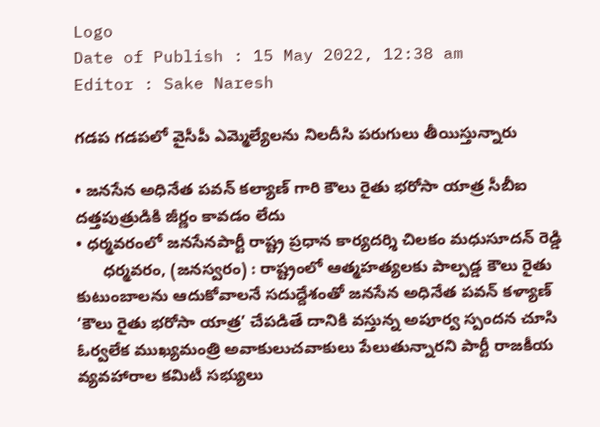Logo
Date of Publish : 15 May 2022, 12:38 am
Editor : Sake Naresh

గడప గడపలో వైసీపీ ఎమ్మెల్యేలను నిలదీసి పరుగులు తీయిస్తున్నారు

• జనసేన అధినేత పవన్ కల్యాణ్ గారి కౌలు రైతు భరోసా యాత్ర సీబీఐ దత్తపుత్రుడికి జీర్ణం కావడం లేదు
• ధర్మవరంలో జనసేనపార్టీ రాష్ట్ర ప్రధాన కార్యదర్శి చిలకం మధుసూదన్ రెడ్డి
      ధర్మవరం, (జనస్వరం) : రాష్ట్రంలో ఆత్మహత్యలకు పాల్పడ్డ కౌలు రైతు కుటుంబాలను ఆదుకోవాలనే సదుద్దేశంతో జనసేన అధినేత పవన్ కళ్యాణ్ ‘కౌలు రైతు భరోసా యాత్ర’ చేపడితే దానికి వస్తున్న అపూర్వ స్పందన చూసి ఓర్వలేక ముఖ్యమంత్రి అవాకులుచవాకులు పేలుతున్నారని పార్టీ రాజకీయ వ్యవహారాల కమిటీ సభ్యులు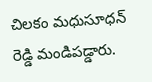చిలకం మధుసూధన్ రెడ్డి మండిపడ్డారు.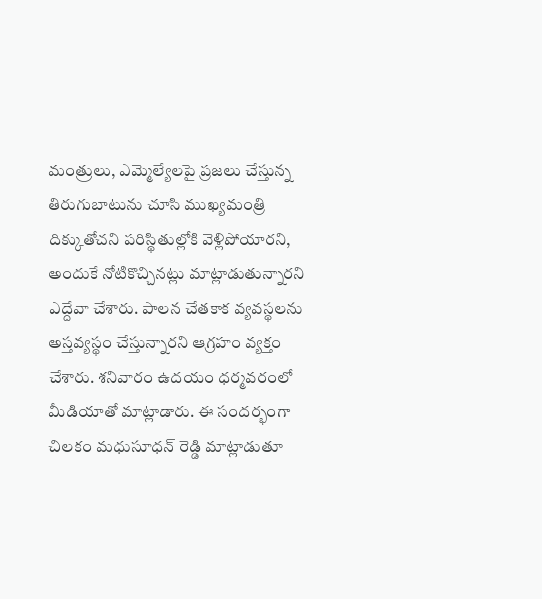మంత్రులు, ఎమ్మెల్యేలపై ప్రజలు చేస్తున్న తిరుగుబాటును చూసి ముఖ్యమంత్రి దిక్కుతోచని పరిస్థితుల్లోకి వెళ్లిపోయారని, అందుకే నోటికొచ్చినట్లు మాట్లాడుతున్నారని ఎద్దేవా చేశారు. పాలన చేతకాక వ్యవస్థలను అస్తవ్యస్థం చేస్తున్నారని ఆగ్రహం వ్యక్తం చేశారు. శనివారం ఉదయం ధర్మవరంలో మీడియాతో మాట్లాడారు. ఈ సందర్భంగా చిలకం మధుసూధన్ రెడ్డి మాట్లాడుతూ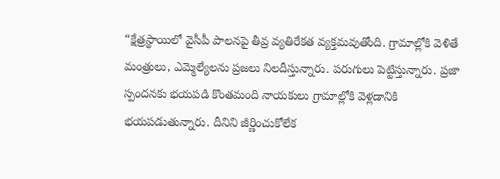“క్షేత్రస్థాయిలో వైసీపీ పాలనపై తీవ్ర వ్యతిరేకత వ్యక్తమవుతోంది. గ్రామాల్లోకి వెళితే మంత్రులు, ఎమ్మెల్యేలను ప్రజలు నిలదీస్తున్నారు. పరుగులు పెట్టిస్తున్నారు. ప్రజా స్పందనకు భయపడి కొంతమంది నాయకులు గ్రామాల్లోకి వెళ్లడానికి భయపడుతున్నారు. దీనిని జీర్ణించుకోలేక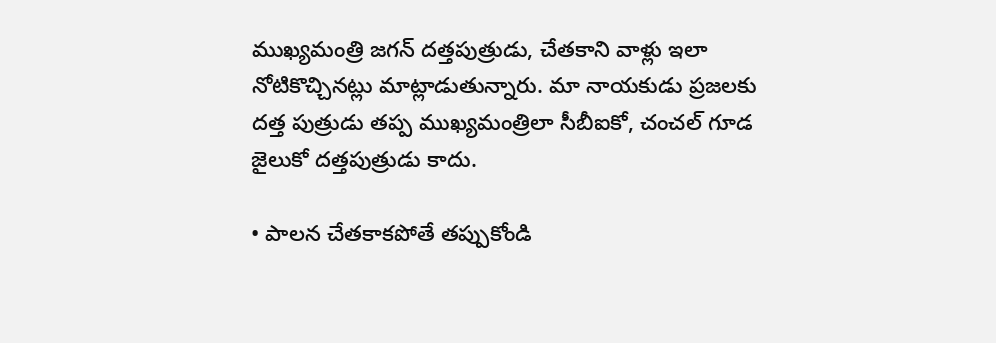ముఖ్యమంత్రి జగన్ దత్తపుత్రుడు, చేతకాని వాళ్లు ఇలా నోటికొచ్చినట్లు మాట్లాడుతున్నారు. మా నాయకుడు ప్రజలకు దత్త పుత్రుడు తప్ప ముఖ్యమంత్రిలా సీబీఐకో, చంచల్ గూడ జైలుకో దత్తపుత్రుడు కాదు.

• పాలన చేతకాకపోతే తప్పుకోండి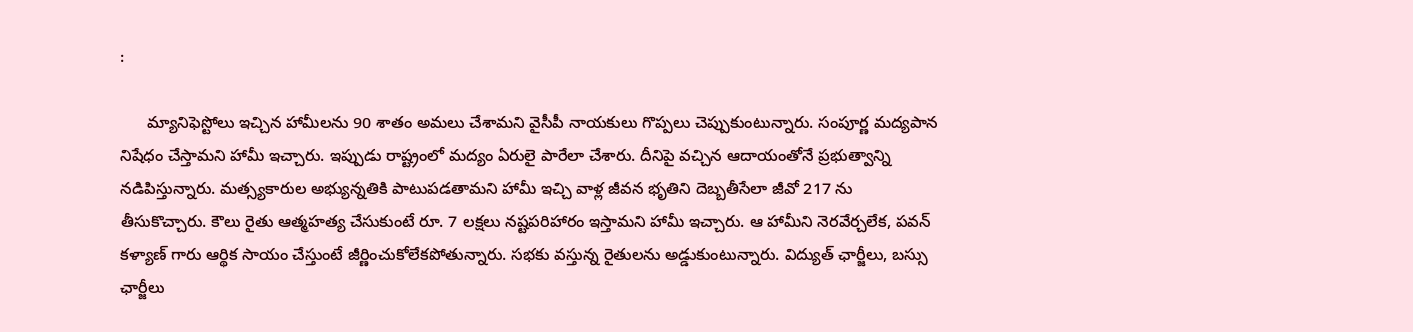:

      మ్యానిఫెస్టోలు ఇచ్చిన హామీలను 90 శాతం అమలు చేశామని వైసీపీ నాయకులు గొప్పలు చెప్పుకుంటున్నారు. సంపూర్ణ మద్యపాన నిషేధం చేస్తామని హామీ ఇచ్చారు. ఇప్పుడు రాష్ట్రంలో మద్యం ఏరులై పారేలా చేశారు. దీనిపై వచ్చిన ఆదాయంతోనే ప్రభుత్వాన్ని నడిపిస్తున్నారు. మత్స్యకారుల అభ్యున్నతికి పాటుపడతామని హామీ ఇచ్చి వాళ్ల జీవన భృతిని దెబ్బతీసేలా జీవో 217 ను తీసుకొచ్చారు. కౌలు రైతు ఆత్మహత్య చేసుకుంటే రూ. 7 లక్షలు నష్టపరిహారం ఇస్తామని హామీ ఇచ్చారు. ఆ హామీని నెరవేర్చలేక, పవన్ కళ్యాణ్ గారు ఆర్థిక సాయం చేస్తుంటే జీర్ణించుకోలేకపోతున్నారు. సభకు వస్తున్న రైతులను అడ్డుకుంటున్నారు. విద్యుత్ ఛార్జీలు, బస్సు ఛార్జీలు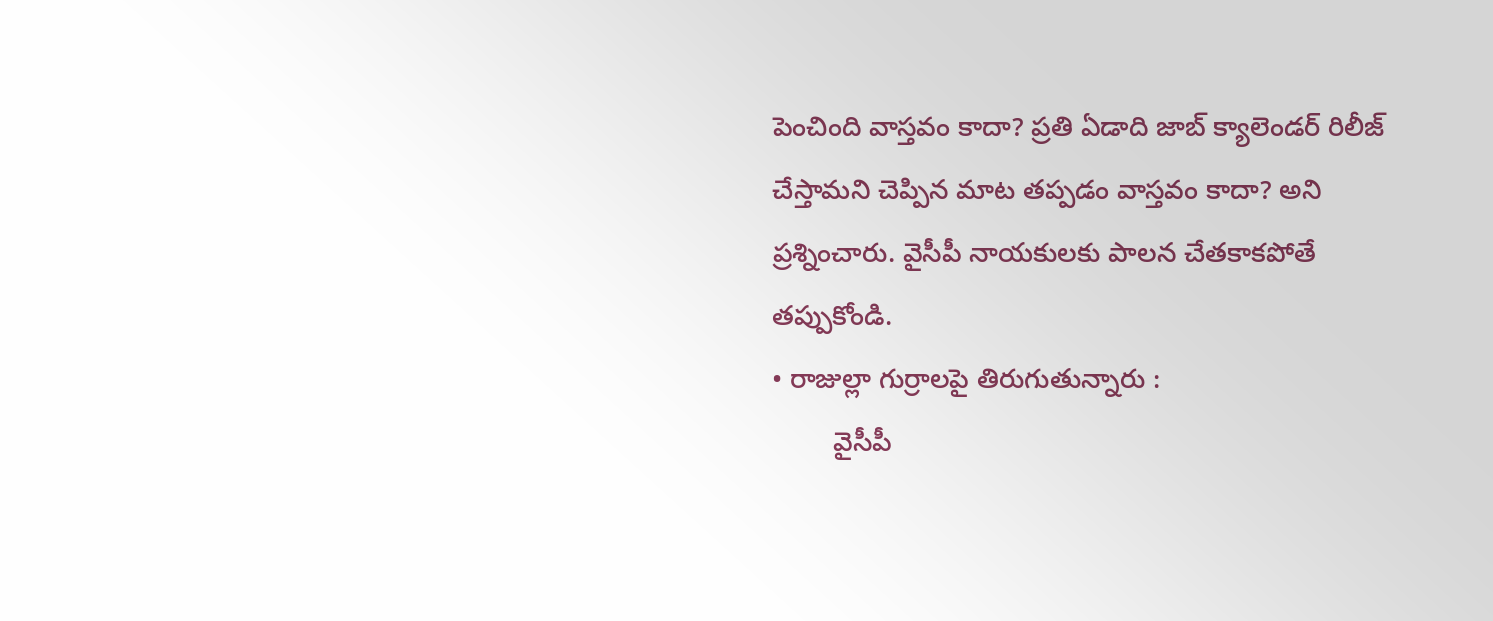పెంచింది వాస్తవం కాదా? ప్రతి ఏడాది జాబ్ క్యాలెండర్ రిలీజ్ చేస్తామని చెప్పిన మాట తప్పడం వాస్తవం కాదా? అని ప్రశ్నించారు. వైసీపీ నాయకులకు పాలన చేతకాకపోతే తప్పుకోండి.
• రాజుల్లా గుర్రాలపై తిరుగుతున్నారు :
        వైసీపీ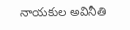నాయకుల అవినీతి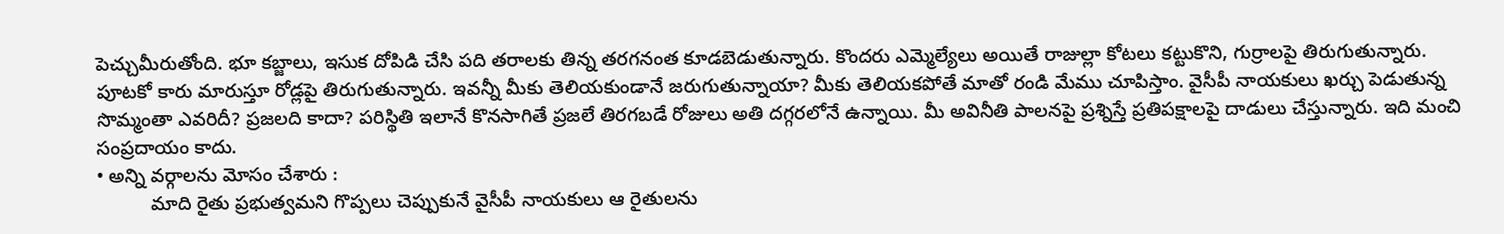పెచ్చుమీరుతోంది. భూ కబ్జాలు, ఇసుక దోపిడి చేసి పది తరాలకు తిన్న తరగనంత కూడబెడుతున్నారు. కొందరు ఎమ్మెల్యేలు అయితే రాజుల్లా కోటలు కట్టుకొని, గుర్రాలపై తిరుగుతున్నారు. పూటకో కారు మారుస్తూ రోడ్లపై తిరుగుతున్నారు. ఇవన్నీ మీకు తెలియకుండానే జరుగుతున్నాయా? మీకు తెలియకపోతే మాతో రండి మేము చూపిస్తాం. వైసీపీ నాయకులు ఖర్చు పెడుతున్న సొమ్మంతా ఎవరిదీ? ప్రజలది కాదా? పరిస్థితి ఇలానే కొనసాగితే ప్రజలే తిరగబడే రోజులు అతి దగ్గరలోనే ఉన్నాయి. మీ అవినీతి పాలనపై ప్రశ్నిస్తే ప్రతిపక్షాలపై దాడులు చేస్తున్నారు. ఇది మంచి సంప్రదాయం కాదు.
• అన్ని వర్గాలను మోసం చేశారు :
          మాది రైతు ప్రభుత్వమని గొప్పలు చెప్పుకునే వైసీపీ నాయకులు ఆ రైతులను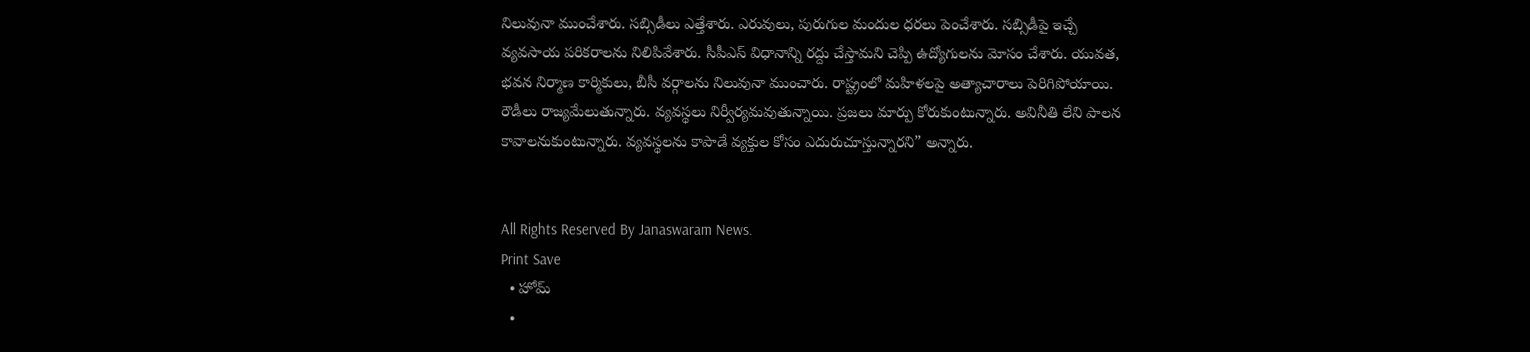నిలువునా ముంచేశారు. సబ్సిడీలు ఎత్తేశారు. ఎరువులు, పురుగుల మందుల ధరలు పెంచేశారు. సబ్సిడీపై ఇచ్చే వ్యవసాయ పరికరాలను నిలిపివేశారు. సీపీఎస్ విధానాన్ని రద్దు చేస్తామని చెప్పి ఉద్యోగులను మోసం చేశారు. యువత, భవన నిర్మాణ కార్మికులు, బీసీ వర్గాలను నిలువునా ముంచారు. రాష్ట్రంలో మహిళలపై అత్యాచారాలు పెరిగిపోయాయి. రౌడీలు రాజ్యమేలుతున్నారు. వ్యవస్థలు నిర్వీర్యమవుతున్నాయి. ప్రజలు మార్పు కోరుకుంటున్నారు. అవినీతి లేని పాలన కావాలనుకుంటున్నారు. వ్యవస్థలను కాపాడే వ్యక్తుల కోసం ఎదురుచూస్తున్నారని” అన్నారు.


All Rights Reserved By Janaswaram News.
Print Save
  • హోమ్
  •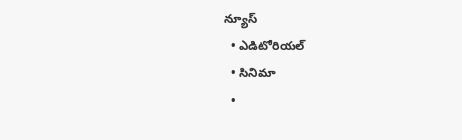న్యూస్
  • ఎడిటోరియల్
  • సినిమా
  •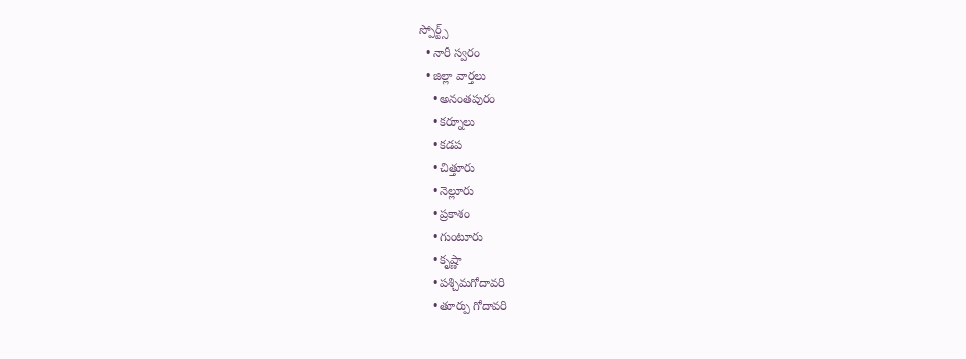స్పోర్ట్స్
  • నారీ స్వరం
  • జిల్లా వార్తలు
    • అనంతపురం
    • కర్నూలు
    • కడప
    • చిత్తూరు
    • నెల్లూరు
    • ప్రకాశం
    • గుంటూరు
    • కృష్ణా
    • పశ్చిమగోదావరి
    • తూర్పు గోదావరి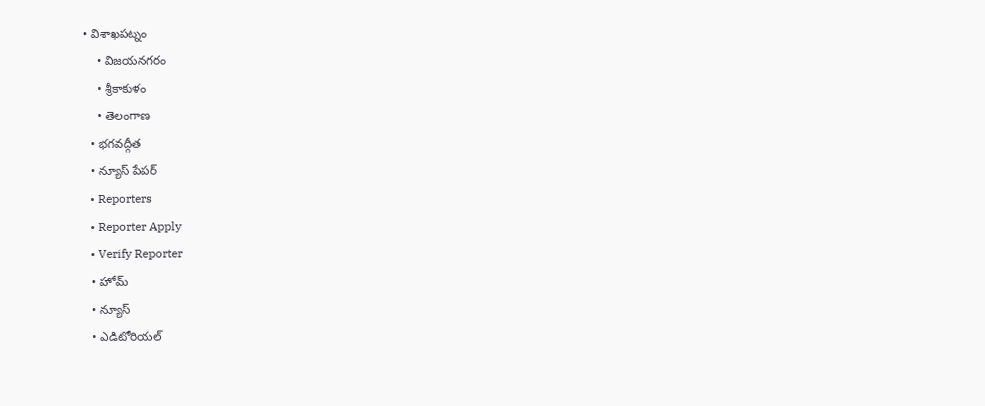• విశాఖపట్నం
    • విజయనగరం
    • శ్రీకాకుళం
    • తెలంగాణ
  • భగవద్గీత
  • న్యూస్ పేపర్
  • Reporters
  • Reporter Apply
  • Verify Reporter
  • హోమ్
  • న్యూస్
  • ఎడిటోరియల్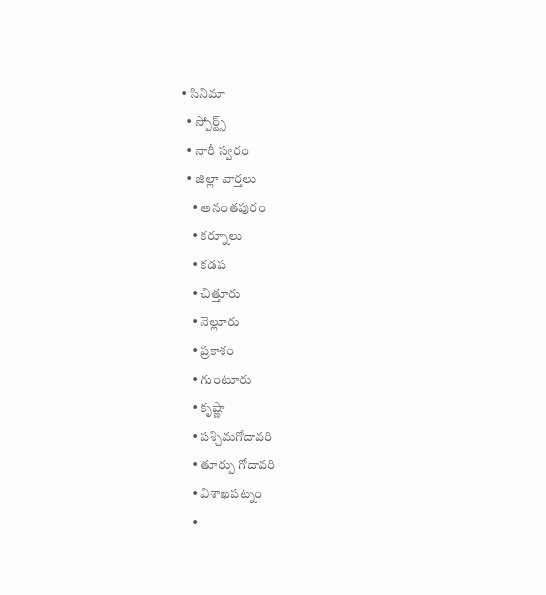• సినిమా
  • స్పోర్ట్స్
  • నారీ స్వరం
  • జిల్లా వార్తలు
    • అనంతపురం
    • కర్నూలు
    • కడప
    • చిత్తూరు
    • నెల్లూరు
    • ప్రకాశం
    • గుంటూరు
    • కృష్ణా
    • పశ్చిమగోదావరి
    • తూర్పు గోదావరి
    • విశాఖపట్నం
    •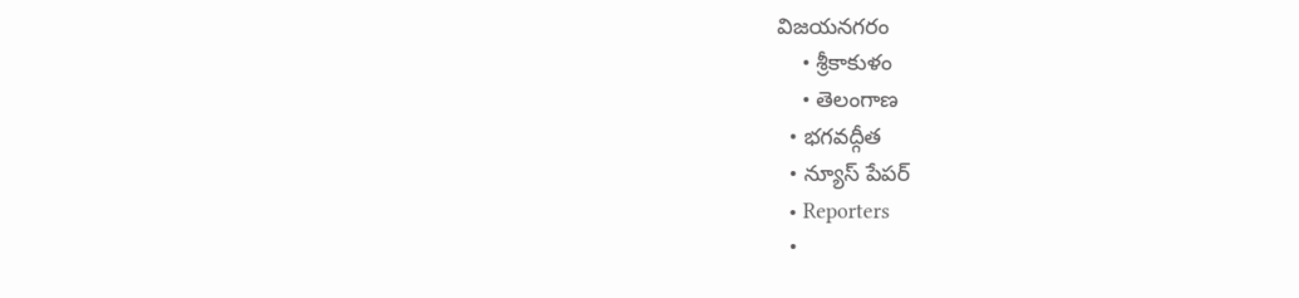విజయనగరం
    • శ్రీకాకుళం
    • తెలంగాణ
  • భగవద్గీత
  • న్యూస్ పేపర్
  • Reporters
  •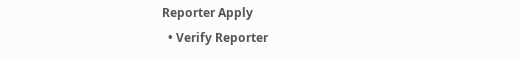Reporter Apply
  • Verify Reporter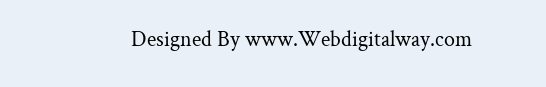Designed By www.Webdigitalway.com